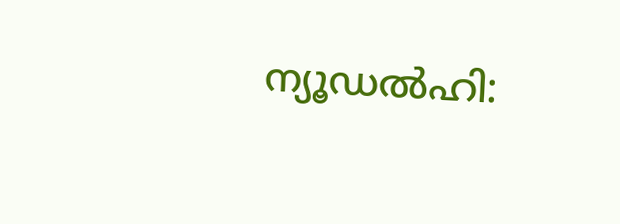ന്യൂഡല്‍ഹി: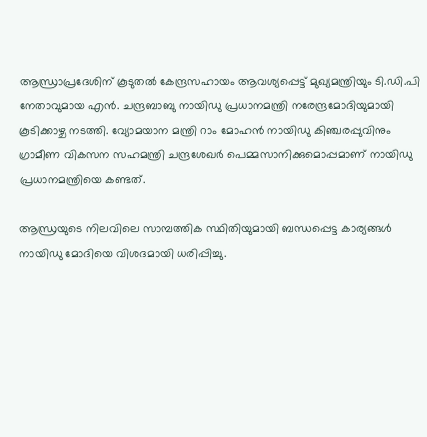ആന്ധ്രാപ്രദേശിന് കൂടുതല്‍ കേന്ദ്രസഹായം ആവശ്യപ്പെട്ട് മുഖ്യമന്ത്രിയും ടി.ഡി.പി നേതാവുമായ എന്‍. ചന്ദ്രബാബു നായിഡു പ്രധാനമന്ത്രി നരേന്ദ്രമോദിയുമായി കൂടിക്കാഴ്ച നടത്തി. വ്യോമയാന മന്ത്രി റാം മോഹന്‍ നായിഡു കിഞ്ചരപ്പുവിനും ഗ്രാമീണ വികസന സഹമന്ത്രി ചന്ദ്രശേഖര്‍ പെമ്മസാനിക്കുമൊപ്പമാണ് നായിഡു പ്രധാനമന്ത്രിയെ കണ്ടത്.

ആന്ധ്രയുടെ നിലവിലെ സാമ്പത്തിക സ്ഥിതിയുമായി ബന്ധപ്പെട്ട കാര്യങ്ങള്‍ നായിഡു മോദിയെ വിശദമായി ധരിപ്പിച്ചു.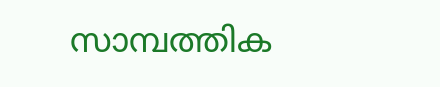സാമ്പത്തിക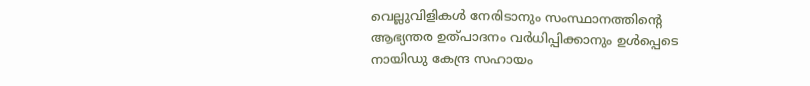വെല്ലുവിളികള്‍ നേരിടാനും സംസ്ഥാനത്തിന്റെ ആഭ്യന്തര ഉത്പാദനം വര്‍ധിപ്പിക്കാനും ഉള്‍പ്പെടെ നായിഡു കേന്ദ്ര സഹായം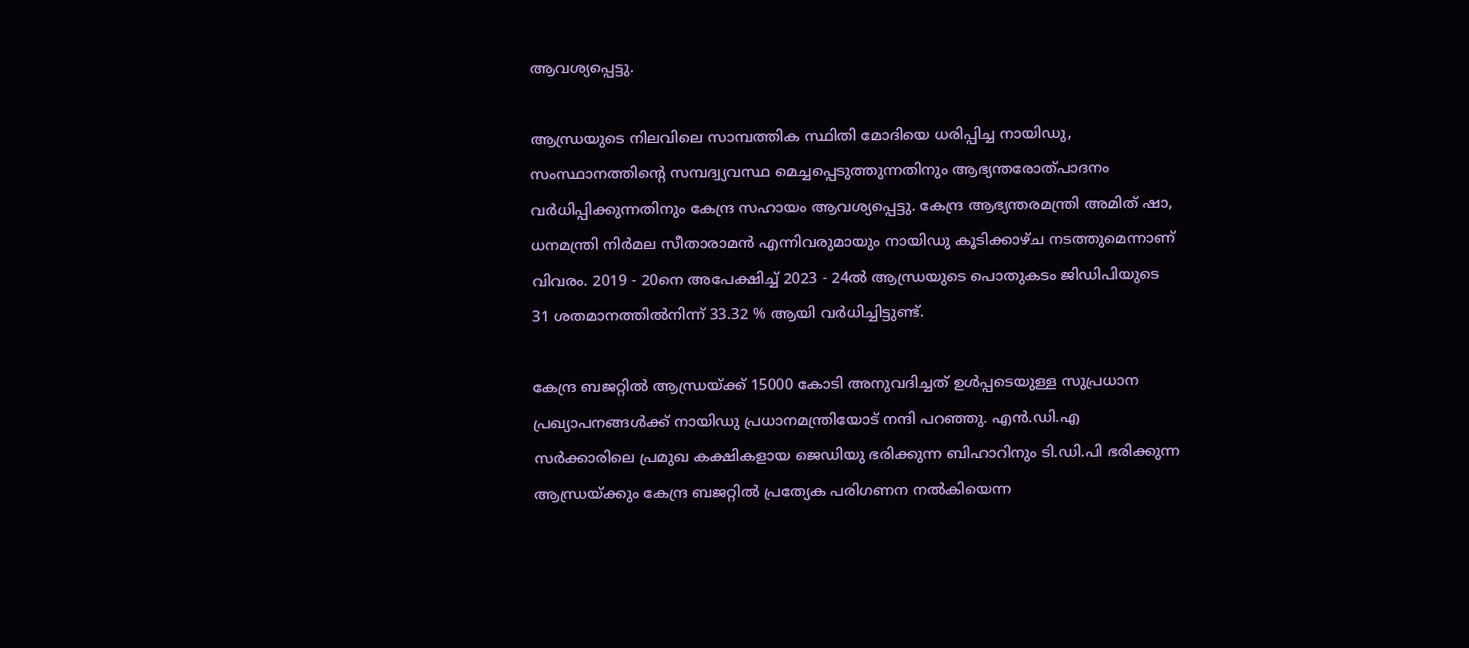ആവശ്യപ്പെട്ടു.

ആന്ധ്രയുടെ നിലവിലെ സാമ്പത്തിക സ്ഥിതി മോദിയെ ധരിപ്പിച്ച നായിഡു, സംസ്ഥാനത്തിന്റെ സമ്പദ്വ്യവസ്ഥ മെച്ചപ്പെടുത്തുന്നതിനും ആഭ്യന്തരോത്പാദനം വര്‍ധിപ്പിക്കുന്നതിനും കേന്ദ്ര സഹായം ആവശ്യപ്പെട്ടു. കേന്ദ്ര ആഭ്യന്തരമന്ത്രി അമിത് ഷാ, ധനമന്ത്രി നിര്‍മല സീതാരാമന്‍ എന്നിവരുമായും നായിഡു കൂടിക്കാഴ്ച നടത്തുമെന്നാണ് വിവരം. 2019 - 20നെ അപേക്ഷിച്ച് 2023 - 24ല്‍ ആന്ധ്രയുടെ പൊതുകടം ജിഡിപിയുടെ 31 ശതമാനത്തില്‍നിന്ന് 33.32 % ആയി വര്‍ധിച്ചിട്ടുണ്ട്.

കേന്ദ്ര ബജറ്റില്‍ ആന്ധ്രയ്ക്ക് 15000 കോടി അനുവദിച്ചത് ഉള്‍പ്പടെയുള്ള സുപ്രധാന പ്രഖ്യാപനങ്ങള്‍ക്ക് നായിഡു പ്രധാനമന്ത്രിയോട് നന്ദി പറഞ്ഞു. എന്‍.ഡി.എ സര്‍ക്കാരിലെ പ്രമുഖ കക്ഷികളായ ജെഡിയു ഭരിക്കുന്ന ബിഹാറിനും ടി.ഡി.പി ഭരിക്കുന്ന ആന്ധ്രയ്ക്കും കേന്ദ്ര ബജറ്റില്‍ പ്രത്യേക പരിഗണന നല്‍കിയെന്ന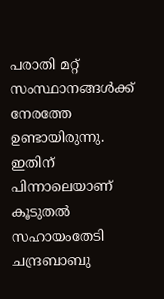പരാതി മറ്റ് സംസ്ഥാനങ്ങള്‍ക്ക് നേരത്തേ ഉണ്ടായിരുന്നു. ഇതിന് പിന്നാലെയാണ് കൂടുതല്‍ സഹായംതേടി ചന്ദ്രബാബു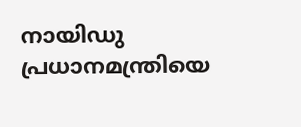നായിഡു പ്രധാനമന്ത്രിയെ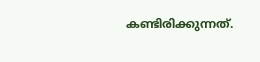കണ്ടിരിക്കുന്നത്.